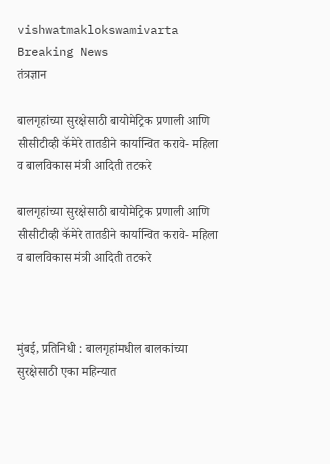vishwatmaklokswamivarta
Breaking News
तंत्रज्ञान

बालगृहांच्या सुरक्षेसाठी बायोमेट्रिक प्रणाली आणि सीसीटीव्ही कॅमेरे तातडीने कार्यान्वित करावे- महिला व बालविकास मंत्री आदिती तटकरे

बालगृहांच्या सुरक्षेसाठी बायोमेट्रिक प्रणाली आणि सीसीटीव्ही कॅमेरे तातडीने कार्यान्वित करावे- महिला व बालविकास मंत्री आदिती तटकरे



मुंबई, प्रतिनिधी : बालगृहांमधील बालकांच्या सुरक्षेसाठी एका महिन्यात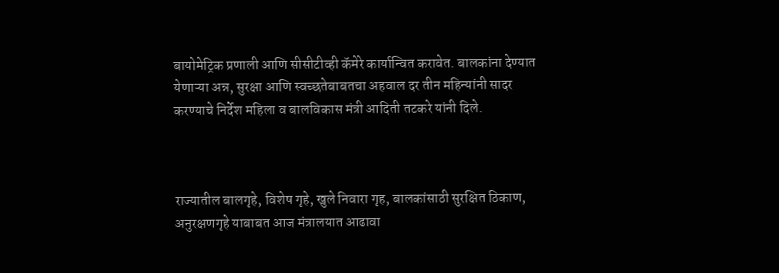बायोमेट्रिक प्रणाली आणि सीसीटीव्ही कॅमेरे कार्यान्वित करावेत. बालकांना देण्यात येणाऱ्या अन्न, सुरक्षा आणि स्वच्छतेबाबतचा अहवाल दर तीन महिन्यांनी सादर करण्याचे निर्देश महिला व बालविकास मंत्री आदिती तटकरे यांनी दिले.



राज्यातील बालगृहे, विशेष गृहे, खुले निवारा गृह, बालकांसाठी सुरक्षित ठिकाण, अनुरक्षणगृहे याबाबत आज मंत्रालयात आढावा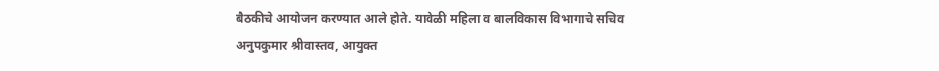बैठकीचे आयोजन करण्यात आले होते. यावेळी महिला व बालविकास विभागाचे सचिव अनुपकुमार श्रीवास्तव, आयुक्त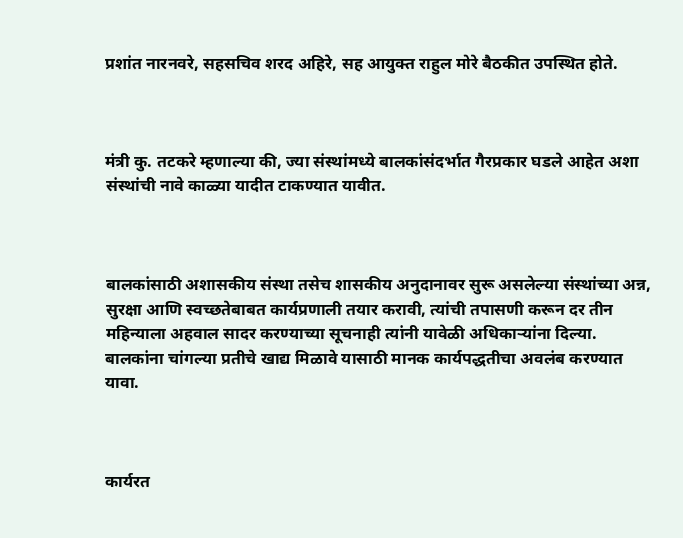प्रशांत नारनवरे, सहसचिव शरद अहिरे, सह आयुक्त राहुल मोरे बैठकीत उपस्थित होते.



मंत्री कु. तटकरे म्हणाल्या की, ज्या संस्थांमध्ये बालकांसंदर्भात गैरप्रकार घडले आहेत अशा संस्थांची नावे काळ्या यादीत टाकण्यात यावीत.



बालकांसाठी अशासकीय संस्था तसेच शासकीय अनुदानावर सुरू असलेल्या संस्थांच्या अन्न, सुरक्षा आणि स्वच्छतेबाबत कार्यप्रणाली तयार करावी, त्यांची तपासणी करून दर तीन महिन्याला अहवाल सादर करण्याच्या सूचनाही त्यांनी यावेळी अधिकाऱ्यांना दिल्या. बालकांना चांगल्या प्रतीचे खाद्य मिळावे यासाठी मानक कार्यपद्धतीचा अवलंब करण्यात यावा.



कार्यरत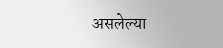असलेल्या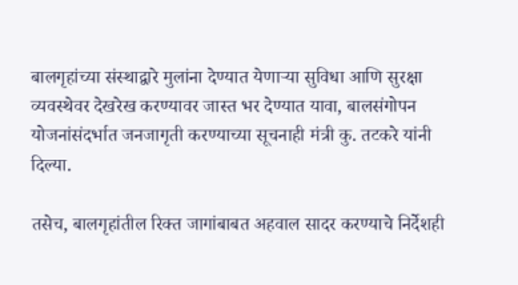बालगृहांच्या संस्थाद्वारे मुलांना देण्यात येणाऱ्या सुविधा आणि सुरक्षा व्यवस्थेवर देखरेख करण्यावर जास्त भर देण्यात यावा, बालसंगोपन योजनांसंदर्भात जनजागृती करण्याच्या सूचनाही मंत्री कु. तटकरे यांनी दिल्या.

तसेच, बालगृहांतील रिक्त जागांबाबत अहवाल सादर करण्याचे निर्देशही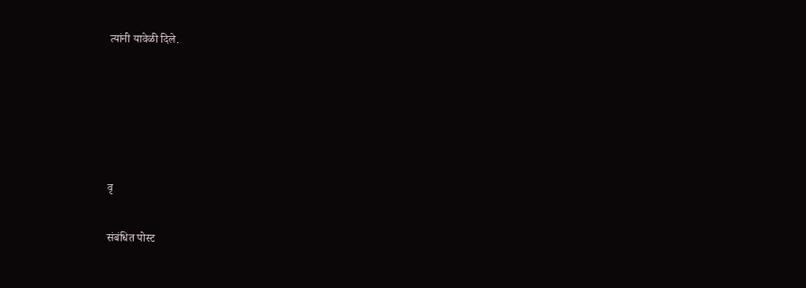त्यांनी यावेळी दिले.





वृ

संबंधित पोस्ट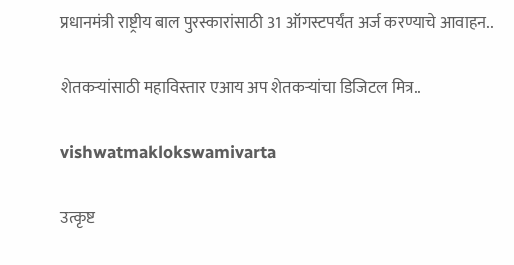प्रधानमंत्री राष्ट्रीय बाल पुरस्कारांसाठी 31 ऑगस्टपर्यंत अर्ज करण्याचे आवाहन..

शेतकऱ्यांसाठी महाविस्तार एआय अप शेतकऱ्यांचा डिजिटल मित्र..

vishwatmaklokswamivarta

उत्कृष्ट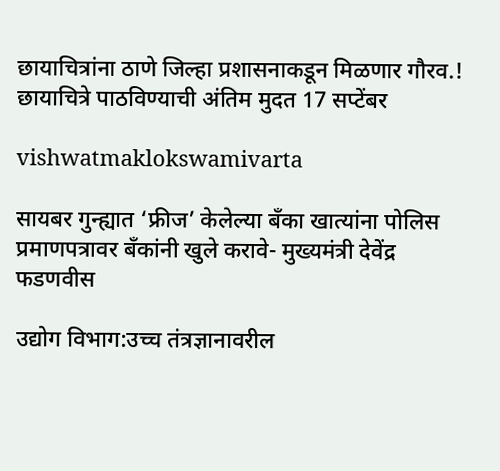छायाचित्रांना ठाणे जिल्हा प्रशासनाकडून मिळणार गौरव.! छायाचित्रे पाठविण्याची अंतिम मुदत 17 सप्टेंबर

vishwatmaklokswamivarta

सायबर गुन्ह्यात ‘फ्रीज’ केलेल्या बँका खात्यांना पोलिस प्रमाणपत्रावर बँकांनी खुले करावे- मुख्यमंत्री देवेंद्र फडणवीस

उद्योग विभाग:उच्च तंत्रज्ञानावरील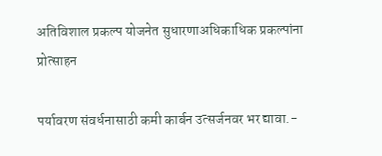अतिविशाल प्रकल्प योजनेत सुधारणाअधिकाधिक प्रकल्पांना प्रोत्साहन

पर्यावरण संवर्धनासाठी कमी कार्बन उत्सर्जनवर भर द्यावा.-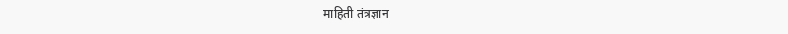माहिती तंत्रज्ञान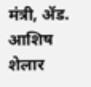मंत्री, ॲड. आशिष शेलार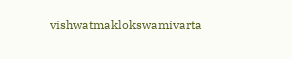vishwatmaklokswamivarta